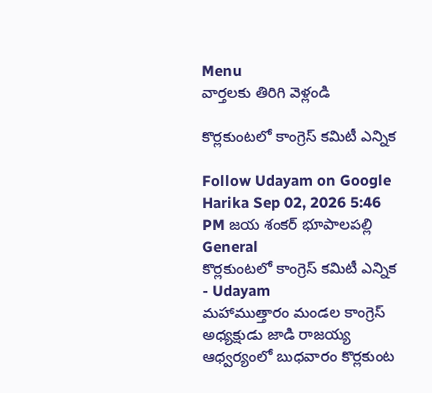Menu
వార్తలకు తిరిగి వెళ్లండి

కొర్లకుంటలో కాంగ్రెస్ కమిటీ ఎన్నిక

Follow Udayam on Google
Harika Sep 02, 2026 5:46 PM జయ శంకర్ భూపాలపల్లి General
కొర్లకుంటలో కాంగ్రెస్ కమిటీ ఎన్నిక - Udayam
మహాముత్తారం మండల కాంగ్రెస్ అధ్యక్షుడు జాడి రాజయ్య ఆధ్వర్యంలో బుధవారం కొర్లకుంట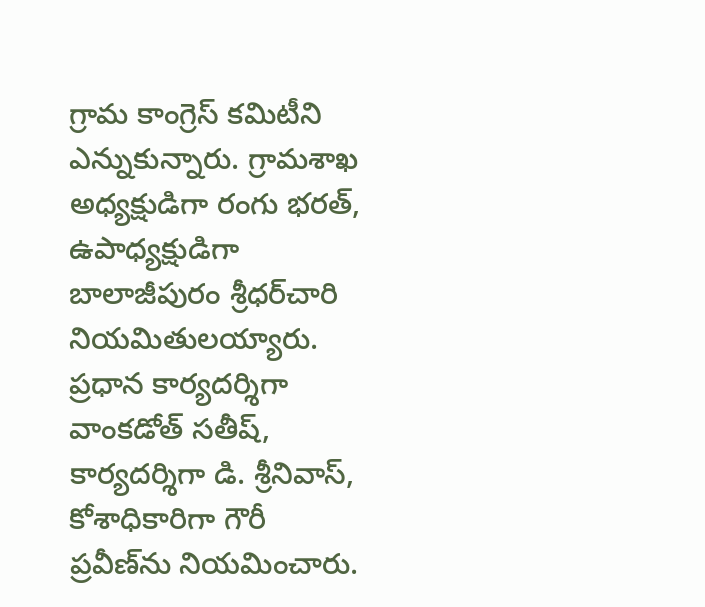గ్రామ కాంగ్రెస్ కమిటీని ఎన్నుకున్నారు. గ్రామశాఖ అధ్యక్షుడిగా రంగు భరత్, ఉపాధ్యక్షుడిగా బాలాజీపురం శ్రీధర్‌చారి నియమితులయ్యారు. ప్రధాన కార్యదర్శిగా వాంకడోత్ సతీష్, కార్యదర్శిగా డి. శ్రీనివాస్, కోశాధికారిగా గౌరీ ప్రవీణ్‌ను నియమించారు.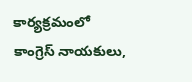కార్యక్రమంలో కాంగ్రెస్ నాయకులు,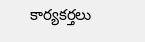కార్యకర్తలు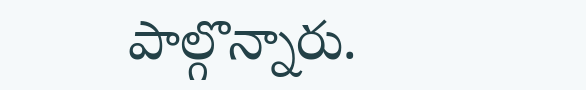పాల్గొన్నారు.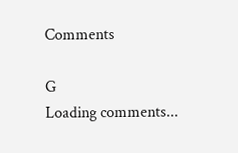Comments

G
Loading comments...